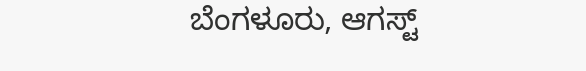ಬೆಂಗಳೂರು, ಆಗಸ್ಟ್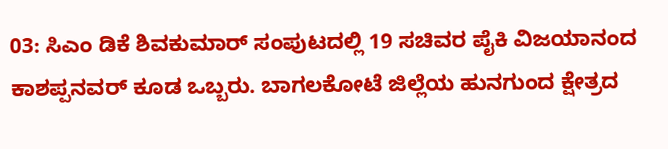03: ಸಿಎಂ ಡಿಕೆ ಶಿವಕುಮಾರ್ ಸಂಪುಟದಲ್ಲಿ 19 ಸಚಿವರ ಪೈಕಿ ವಿಜಯಾನಂದ ಕಾಶಪ್ಪನವರ್ ಕೂಡ ಒಬ್ಬರು. ಬಾಗಲಕೋಟೆ ಜಿಲ್ಲೆಯ ಹುನಗುಂದ ಕ್ಷೇತ್ರದ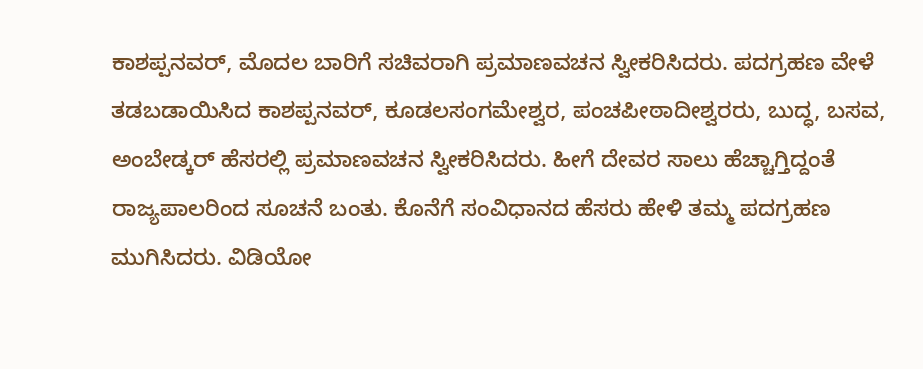ಕಾಶಪ್ಪನವರ್, ಮೊದಲ ಬಾರಿಗೆ ಸಚಿವರಾಗಿ ಪ್ರಮಾಣವಚನ ಸ್ವೀಕರಿಸಿದರು. ಪದಗ್ರಹಣ ವೇಳೆ ತಡಬಡಾಯಿಸಿದ ಕಾಶಪ್ಪನವರ್, ಕೂಡಲಸಂಗಮೇಶ್ವರ, ಪಂಚಪೀಠಾದೀಶ್ವರರು, ಬುದ್ಧ, ಬಸವ, ಅಂಬೇಡ್ಕರ್ ಹೆಸರಲ್ಲಿ ಪ್ರಮಾಣವಚನ ಸ್ವೀಕರಿಸಿದರು. ಹೀಗೆ ದೇವರ ಸಾಲು ಹೆಚ್ಚಾಗ್ತಿದ್ದಂತೆ ರಾಜ್ಯಪಾಲರಿಂದ ಸೂಚನೆ ಬಂತು. ಕೊನೆಗೆ ಸಂವಿಧಾನದ ಹೆಸರು ಹೇಳಿ ತಮ್ಮ ಪದಗ್ರಹಣ ಮುಗಿಸಿದರು. ವಿಡಿಯೋ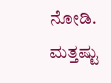ನೋಡಿ.
ಮತ್ತಷ್ಟು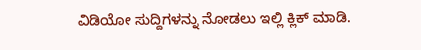ವಿಡಿಯೋ ಸುದ್ದಿಗಳನ್ನು ನೋಡಲು ಇಲ್ಲಿ ಕ್ಲಿಕ್ ಮಾಡಿ.